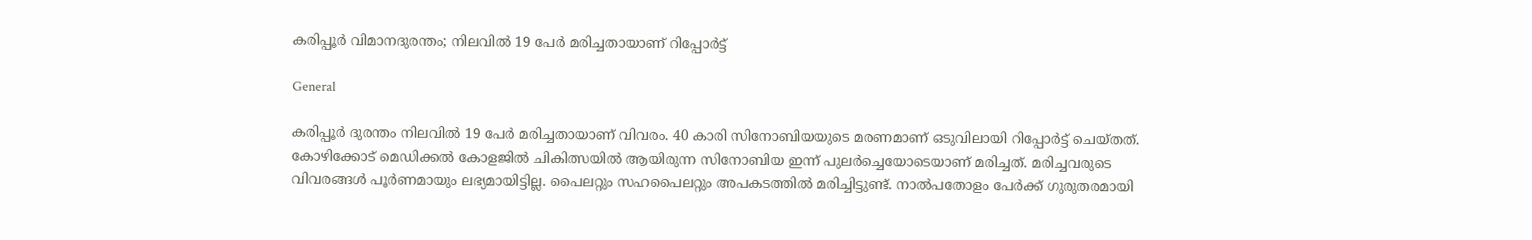കരിപ്പൂർ വിമാനദുരന്തം; നിലവിൽ 19 പേർ മരിച്ചതായാണ് റിപ്പോർട്ട്

General

കരിപ്പൂർ ദുരന്തം നിലവിൽ 19 പേർ മരിച്ചതായാണ് വിവരം. 40 കാരി സിനോബിയയുടെ മരണമാണ് ഒടുവിലായി റിപ്പോർട്ട് ചെയ്തത്. കോഴിക്കോട് മെഡിക്കൽ കോളജിൽ ചികിത്സയിൽ ആയിരുന്ന സിനോബിയ ഇന്ന് പുലർച്ചെയോടെയാണ് മരിച്ചത്. മരിച്ചവരുടെ വിവരങ്ങൾ പൂർണമായും ലഭ്യമായിട്ടില്ല. പൈലറ്റും സഹപൈലറ്റും അപകടത്തിൽ മരിച്ചിട്ടുണ്ട്. നാൽപതോളം പേർക്ക് ഗുരുതരമായി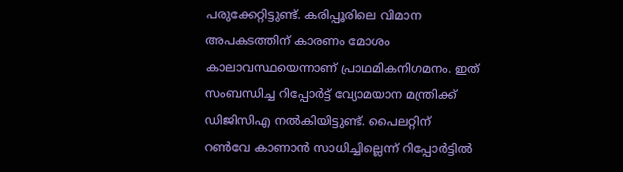പരുക്കേറ്റിട്ടുണ്ട്. കരിപ്പൂരിലെ വിമാന അപകടത്തിന് കാരണം മോശം കാലാവസ്ഥയെന്നാണ് പ്രാഥമികനിഗമനം. ഇത് സംബന്ധിച്ച റിപ്പോർട്ട് വ്യോമയാന മന്ത്രിക്ക് ഡിജിസിഎ നൽകിയിട്ടുണ്ട്. പൈലറ്റിന് റൺവേ കാണാൻ സാധിച്ചില്ലെന്ന് റിപ്പോർട്ടിൽ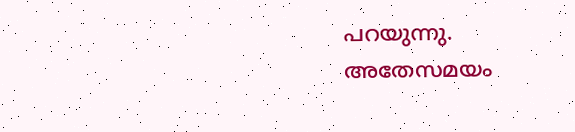പറയുന്നു. അതേസമയം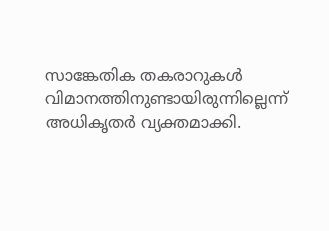സാങ്കേതിക തകരാറുകൾ വിമാനത്തിനുണ്ടായിരുന്നില്ലെന്ന് അധികൃതർ വ്യക്തമാക്കി.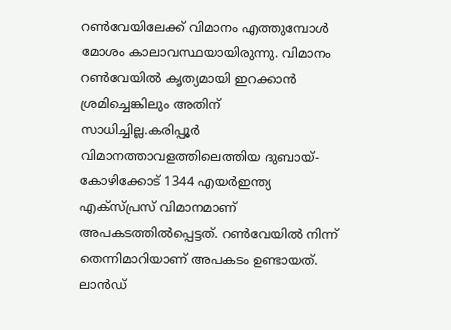റൺവേയിലേക്ക് വിമാനം എത്തുമ്പോൾ മോശം കാലാവസ്ഥയായിരുന്നു. വിമാനം റൺവേയിൽ കൃത്യമായി ഇറക്കാൻ ശ്രമിച്ചെങ്കിലും അതിന് സാധിച്ചില്ല.കരിപ്പൂർ വിമാനത്താവളത്തിലെത്തിയ ദുബായ്- കോഴിക്കോട് 1344 എയർഇന്ത്യ എക്‌സ്പ്രസ് വിമാനമാണ് അപകടത്തിൽപ്പെട്ടത്. റൺവേയിൽ നിന്ന് തെന്നിമാറിയാണ് അപകടം ഉണ്ടായത്. ലാൻഡ്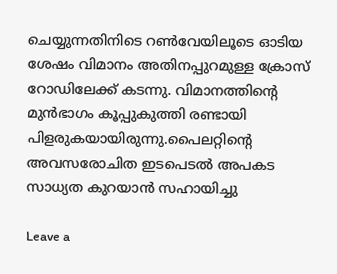ചെയ്യുന്നതിനിടെ റൺവേയിലൂടെ ഓടിയ ശേഷം വിമാനം അതിനപ്പുറമുള്ള ക്രോസ് റോഡിലേക്ക് കടന്നു. വിമാനത്തിന്റെ മുൻഭാഗം കൂപ്പുകുത്തി രണ്ടായി പിളരുകയായിരുന്നു.പൈലറ്റിന്റെ അവസരോചിത ഇടപെടൽ അപകട സാധ്യത കുറയാൻ സഹായിച്ചു

Leave a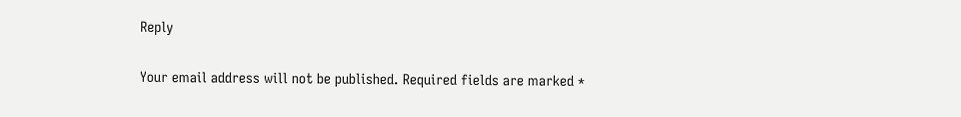Reply

Your email address will not be published. Required fields are marked *